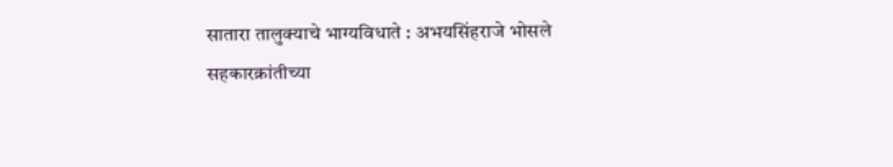सातारा तालुक्याचे भाग्यविधाते : अभयसिंहराजे भोसले
सहकारक्रांतीच्या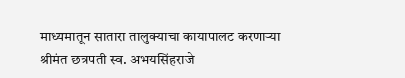माध्यमातून सातारा तालुक्याचा कायापालट करणाऱ्या श्रीमंत छत्रपती स्व. अभयसिंहराजे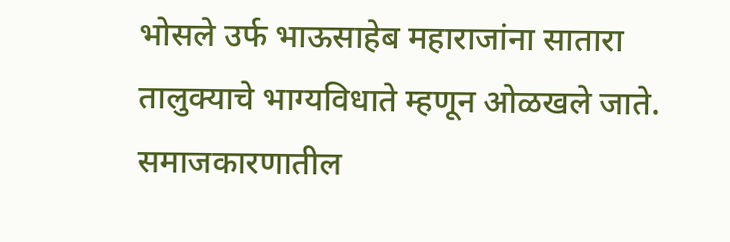भोसले उर्फ भाऊसाहेब महाराजांना सातारा तालुक्याचे भाग्यविधाते म्हणून ओळखले जाते. समाजकारणातील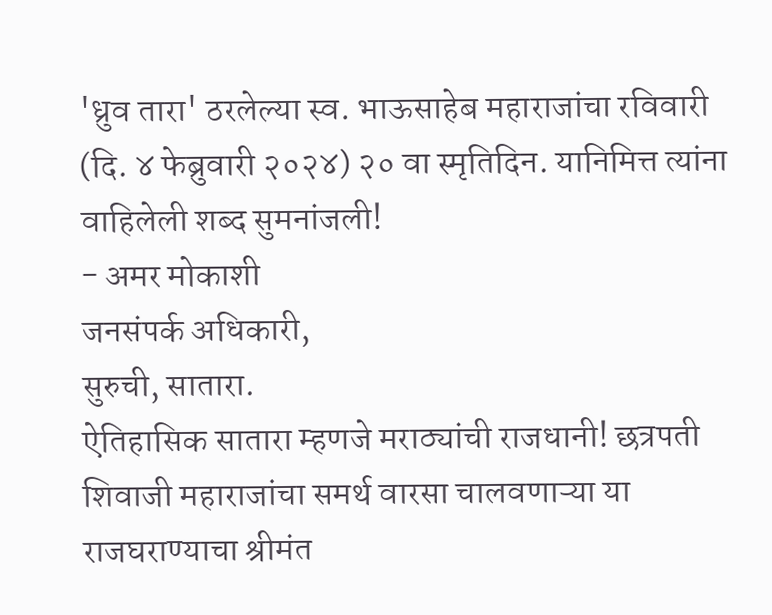'ध्रुव तारा' ठरलेल्या स्व. भाऊसाहेब महाराजांचा रविवारी (दि. ४ फेब्रुवारी २०२४) २० वा स्मृतिदिन. यानिमित्त त्यांना वाहिलेली शब्द सुमनांजली!
- अमर मोकाशी
जनसंपर्क अधिकारी,
सुरुची, सातारा.
ऐतिहासिक सातारा म्हणजे मराठ्यांची राजधानी! छत्रपती शिवाजी महाराजांचा समर्थ वारसा चालवणाऱ्या या राजघराण्याचा श्रीमंत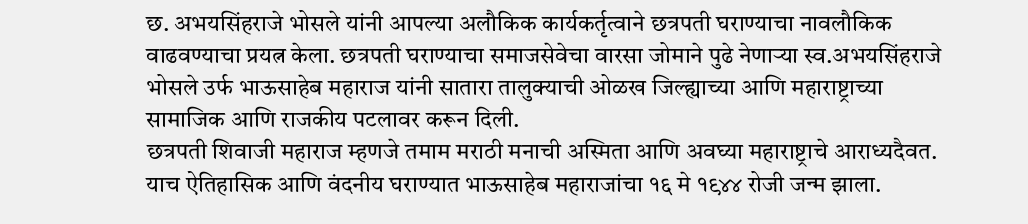छ. अभयसिंहराजे भोसले यांनी आपल्या अलौकिक कार्यकर्तृत्वाने छत्रपती घराण्याचा नावलौकिक वाढवण्याचा प्रयत्न केला. छत्रपती घराण्याचा समाजसेवेचा वारसा जोमाने पुढे नेणाऱ्या स्व.अभयसिंहराजे भोसले उर्फ भाऊसाहेब महाराज यांनी सातारा तालुक्याची ओळख जिल्ह्याच्या आणि महाराष्ट्राच्या सामाजिक आणि राजकीय पटलावर करून दिली.
छत्रपती शिवाजी महाराज म्हणजे तमाम मराठी मनाची अस्मिता आणि अवघ्या महाराष्ट्राचे आराध्यदैवत. याच ऐतिहासिक आणि वंदनीय घराण्यात भाऊसाहेब महाराजांचा १६ मे १९४४ रोजी जन्म झाला.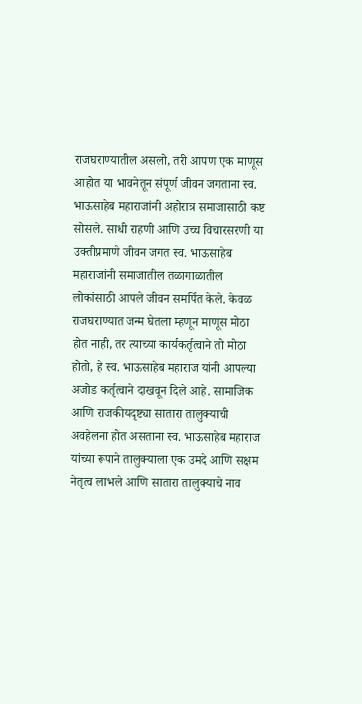राजघराण्यातील असलो, तरी आपण एक माणूस आहोत या भावनेतून संपूर्ण जीवन जगताना स्व. भाऊसाहेब महाराजांनी अहोरात्र समाजासाठी कष्ट सोसले. साधी राहणी आणि उच्च विचारसरणी या उक्तीप्रमाणे जीवन जगत स्व. भाऊसाहेब महाराजांनी समाजातील तळागाळातील लोकांसाठी आपले जीवन समर्पित केले. केवळ राजघराण्यात जन्म घेतला म्हणून माणूस मोठा होत नाही, तर त्याच्या कार्यकर्तृत्वाने तो मोठा होतो, हे स्व. भाऊसाहेब महाराज यांनी आपल्या अजोड कर्तृत्वाने दाखवून दिले आहे. सामाजिक आणि राजकीयदृष्ट्या सातारा तालुक्याची अवहेलना होत असताना स्व. भाऊसाहेब महाराज यांच्या रूपाने तालुक्याला एक उमदे आणि सक्षम नेतृत्व लाभले आणि सातारा तालुक्याचे नाव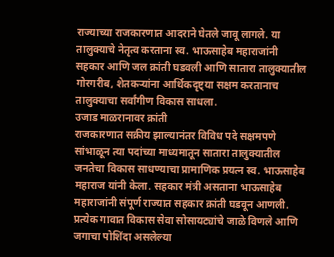राज्याच्या राजकारणात आदराने घेतले जावू लागले. या तालुक्याचे नेतृत्व करताना स्व. भाऊसाहेब महाराजांनी सहकार आणि जल क्रांती घडवली आणि सातारा तालुक्यातील गोरगरीब, शेतकऱ्यांना आर्थिकदृष्ट्या सक्षम करतानाच तालुक्याचा सर्वांगीण विकास साधला.
उजाड माळरानावर क्रांती
राजकारणात सक्रीय झाल्यानंतर विविध पदे सक्षमपणे सांभाळून त्या पदांच्या माध्यमातून सातारा तालुक्यातील जनतेचा विकास साधण्याचा प्रामाणिक प्रयत्न स्व. भाऊसाहेब महाराज यांनी केला. सहकार मंत्री असताना भाऊसाहेब महाराजांनी संपूर्ण राज्यात सहकार क्रांती घडवून आणली. प्रत्येक गावात विकास सेवा सोसायट्यांचे जाळे विणले आणि जगाचा पोशिंदा असलेल्या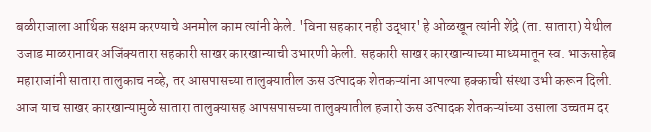बळीराजाला आर्थिक सक्षम करण्याचे अनमोल काम त्यांनी केले. 'विना सहकार नही उद्धार' हे ओळखून त्यांनी शेंद्रे (ता. सातारा) येथील उजाड माळरानावर अजिंक्यतारा सहकारी साखर कारखान्याची उभारणी केली. सहकारी साखर कारखान्याच्या माध्यमातून स्व. भाऊसाहेब महाराजांनी सातारा तालुकाच नव्हे, तर आसपासच्या तालुक्यातील ऊस उत्पादक शेतकऱ्यांना आपल्या हक्काची संस्था उभी करून दिली. आज याच साखर कारखान्यामुळे सातारा तालुक्यासह आपसपासच्या तालुक्यातील हजारो ऊस उत्पादक शेतकऱ्यांच्या उसाला उच्चतम दर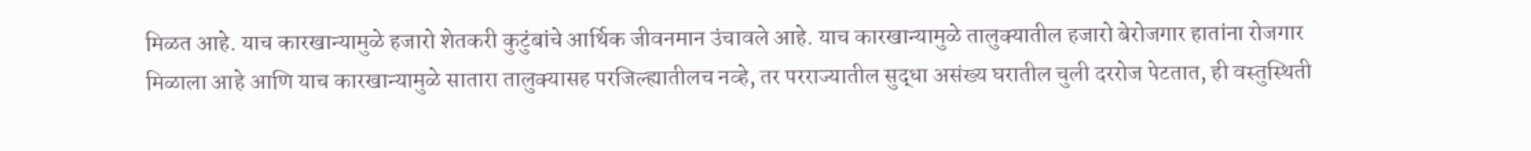मिळत आहे. याच कारखान्यामुळे हजारो शेतकरी कुटुंबांचे आर्थिक जीवनमान उंचावले आहे. याच कारखान्यामुळे तालुक्यातील हजारो बेरोजगार हातांना रोजगार मिळाला आहे आणि याच कारखान्यामुळे सातारा तालुक्यासह परजिल्ह्यातीलच नव्हे, तर परराज्यातील सुद्धा असंख्य घरातील चुली दररोज पेटतात, ही वस्तुस्थिती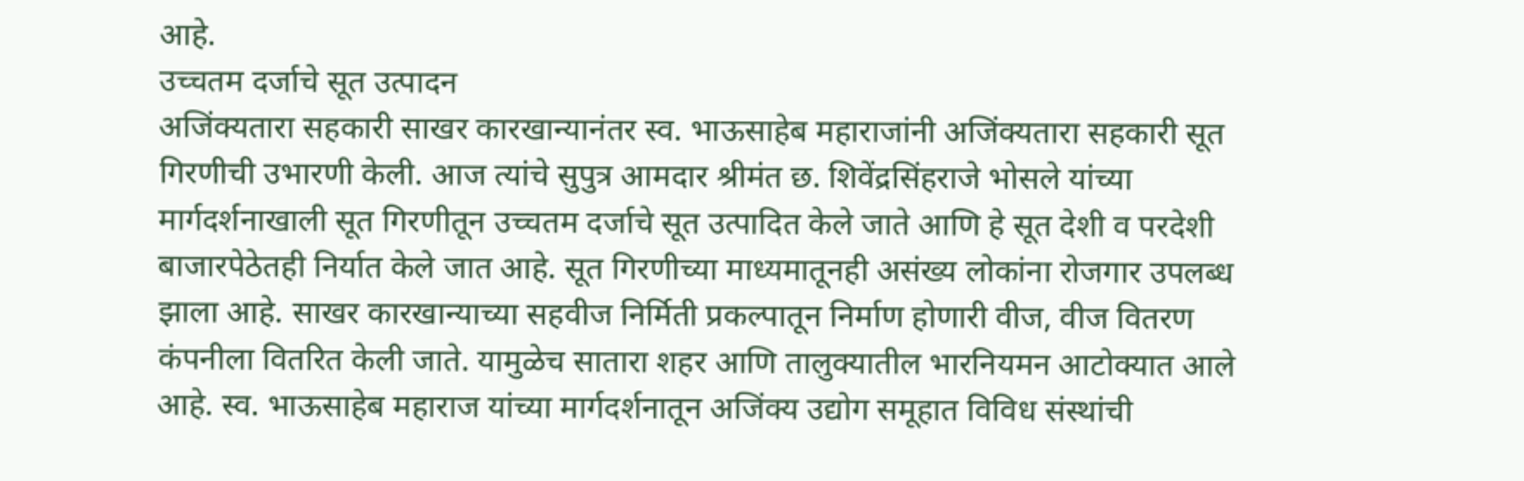आहे.
उच्चतम दर्जाचे सूत उत्पादन
अजिंक्यतारा सहकारी साखर कारखान्यानंतर स्व. भाऊसाहेब महाराजांनी अजिंक्यतारा सहकारी सूत गिरणीची उभारणी केली. आज त्यांचे सुपुत्र आमदार श्रीमंत छ. शिवेंद्रसिंहराजे भोसले यांच्या मार्गदर्शनाखाली सूत गिरणीतून उच्चतम दर्जाचे सूत उत्पादित केले जाते आणि हे सूत देशी व परदेशी बाजारपेठेतही निर्यात केले जात आहे. सूत गिरणीच्या माध्यमातूनही असंख्य लोकांना रोजगार उपलब्ध झाला आहे. साखर कारखान्याच्या सहवीज निर्मिती प्रकल्पातून निर्माण होणारी वीज, वीज वितरण कंपनीला वितरित केली जाते. यामुळेच सातारा शहर आणि तालुक्यातील भारनियमन आटोक्यात आले आहे. स्व. भाऊसाहेब महाराज यांच्या मार्गदर्शनातून अजिंक्य उद्योग समूहात विविध संस्थांची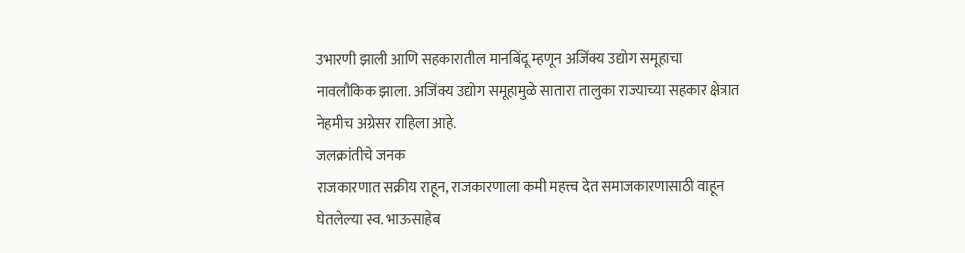उभारणी झाली आणि सहकारातील मानबिंदू म्हणून अजिंक्य उद्योग समूहाचा नावलौकिक झाला. अजिंक्य उद्योग समूहामुळे सातारा तालुका राज्याच्या सहकार क्षेत्रात नेहमीच अग्रेसर राहिला आहे.
जलक्रांतीचे जनक
राजकारणात सक्रीय राहून, राजकारणाला कमी महत्त्व देत समाजकारणासाठी वाहून घेतलेल्या स्व. भाऊसाहेब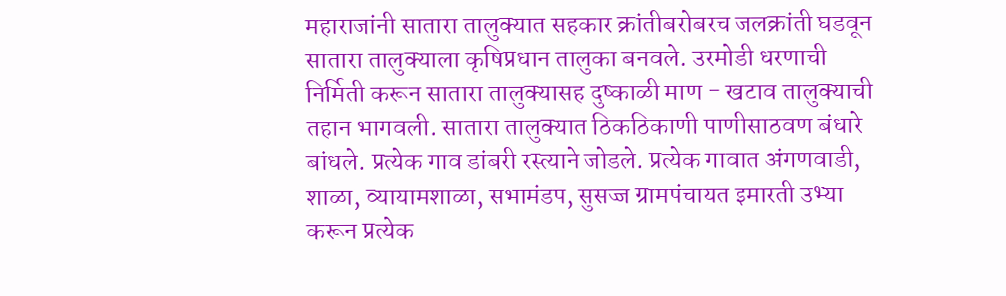महाराजांनी सातारा तालुक्यात सहकार क्रांतीबरोबरच जलक्रांती घडवून सातारा तालुक्याला कृषिप्रधान तालुका बनवले. उरमोडी धरणाची निर्मिती करून सातारा तालुक्यासह दुष्काळी माण - खटाव तालुक्याची तहान भागवली. सातारा तालुक्यात ठिकठिकाणी पाणीसाठवण बंधारे बांधले. प्रत्येक गाव डांबरी रस्त्याने जोडले. प्रत्येक गावात अंगणवाडी, शाळा, व्यायामशाळा, सभामंडप, सुसज्ज ग्रामपंचायत इमारती उभ्या करून प्रत्येक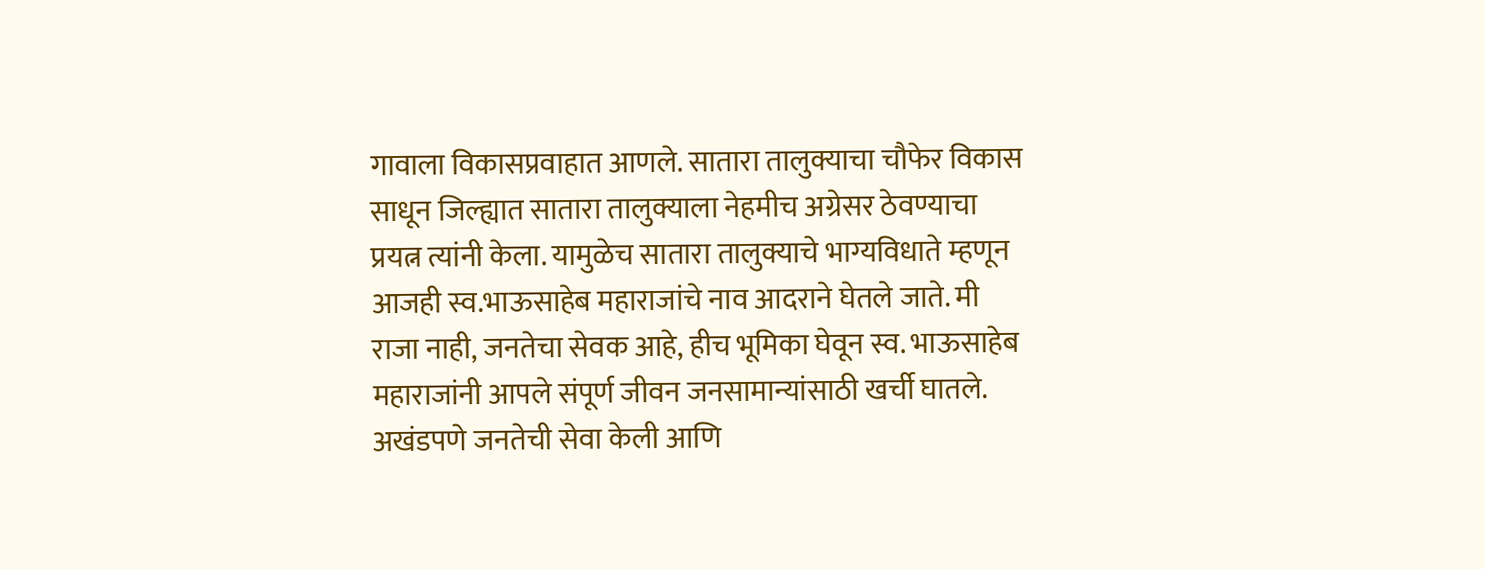गावाला विकासप्रवाहात आणले. सातारा तालुक्याचा चौफेर विकास साधून जिल्ह्यात सातारा तालुक्याला नेहमीच अग्रेसर ठेवण्याचा प्रयत्न त्यांनी केला. यामुळेच सातारा तालुक्याचे भाग्यविधाते म्हणून आजही स्व.भाऊसाहेब महाराजांचे नाव आदराने घेतले जाते. मी राजा नाही, जनतेचा सेवक आहे, हीच भूमिका घेवून स्व. भाऊसाहेब महाराजांनी आपले संपूर्ण जीवन जनसामान्यांसाठी खर्ची घातले. अखंडपणे जनतेची सेवा केली आणि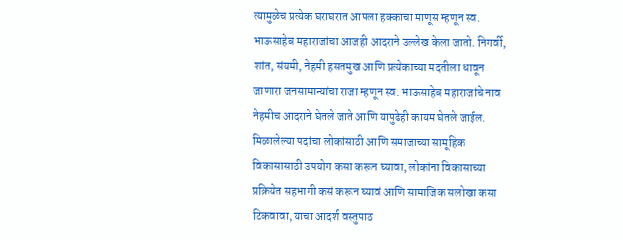त्यामुळेच प्रत्येक घराघरात आपला हक्काचा माणूस म्हणून स्व. भाऊसाहेब महाराजांचा आजही आदराने उल्लेख केला जातो. निगर्वी, शांत, संयमी, नेहमी हसतमुख आणि प्रत्येकाच्या मदतीला धावून जाणारा जनसामान्यांचा राजा म्हणून स्व. भाऊसाहेब महाराजांचे नाव नेहमीच आदराने घेतले जाते आणि यापुढेही कायम घेतले जाईल.
मिळालेल्या पदांचा लोकांसाठी आणि समाजाच्या सामूहिक विकासासाठी उपयोग कसा करून घ्यावा, लोकांना विकासाच्या प्रक्रियेत सहभागी कसं करून घ्यावं आणि सामाजिक सलोखा कसा टिकवावा, याचा आदर्श वस्तुपाठ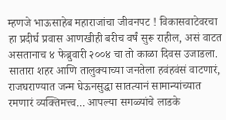म्हणजे भाऊसाहेब महाराजांचा जीवनपट ! विकासवाटेवरचा हा प्रदीर्घ प्रवास आणखीही बरीच वर्षं सुरू राहील, असं वाटत असतानाच ४ फेब्रुवारी २००४ चा तो काळा दिवस उजाडला. सातारा शहर आणि तालुक्याच्या जनतेला हवंहवंसं वाटणारं, राजघराण्यात जन्म घेऊनसुद्धा सातत्यानं सामान्यांच्यात रमणारं व्यक्तिमत्त्व... आपल्या सगळ्यांचे लाडके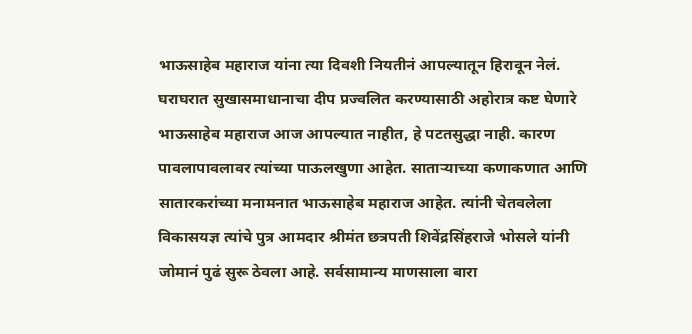भाऊसाहेब महाराज यांना त्या दिवशी नियतीनं आपल्यातून हिरावून नेलं. घराघरात सुखासमाधानाचा दीप प्रज्वलित करण्यासाठी अहोरात्र कष्ट घेणारे भाऊसाहेब महाराज आज आपल्यात नाहीत, हे पटतसुद्धा नाही. कारण पावलापावलावर त्यांच्या पाऊलखुणा आहेत. साताऱ्याच्या कणाकणात आणि सातारकरांच्या मनामनात भाऊसाहेब महाराज आहेत. त्यांनी चेतवलेला विकासयज्ञ त्यांचे पुत्र आमदार श्रीमंत छत्रपती शिवेंद्रसिंहराजे भोसले यांनी जोमानं पुढं सुरू ठेवला आहे. सर्वसामान्य माणसाला बारा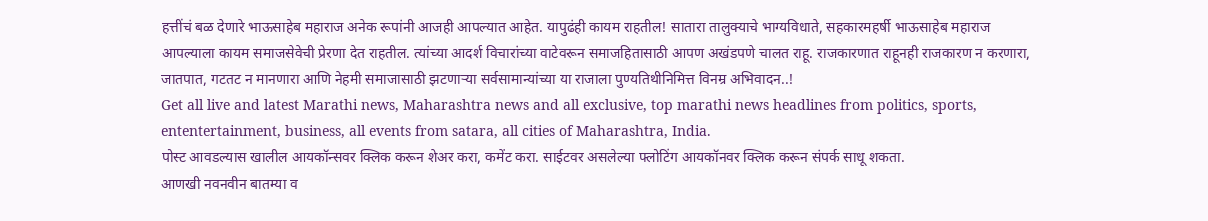हत्तींचं बळ देणारे भाऊसाहेब महाराज अनेक रूपांनी आजही आपल्यात आहेत. यापुढंही कायम राहतील! सातारा तालुक्याचे भाग्यविधाते, सहकारमहर्षी भाऊसाहेब महाराज आपल्याला कायम समाजसेवेची प्रेरणा देत राहतील. त्यांच्या आदर्श विचारांच्या वाटेवरून समाजहितासाठी आपण अखंडपणे चालत राहू. राजकारणात राहूनही राजकारण न करणारा, जातपात, गटतट न मानणारा आणि नेहमी समाजासाठी झटणाऱ्या सर्वसामान्यांच्या या राजाला पुण्यतिथीनिमित्त विनम्र अभिवादन..!
Get all live and latest Marathi news, Maharashtra news and all exclusive, top marathi news headlines from politics, sports, ententertainment, business, all events from satara, all cities of Maharashtra, India.
पोस्ट आवडल्यास खालील आयकॉन्सवर क्लिक करून शेअर करा, कमेंट करा. साईटवर असलेल्या फ्लोटिंग आयकॉनवर क्लिक करून संपर्क साधू शकता.
आणखी नवनवीन बातम्या व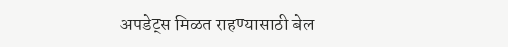अपडेट्स मिळत राहण्यासाठी बेल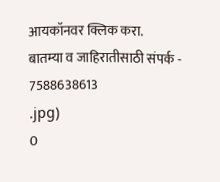आयकॉनवर क्लिक करा.
बातम्या व जाहिरातीसाठी संपर्क - 7588638613
.jpg)
0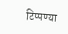टिप्पण्या